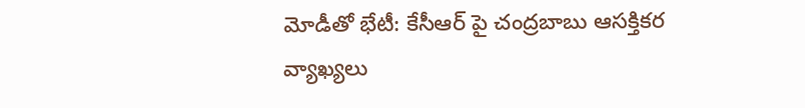మోడీతో భేటీ: కేసీఆర్ పై చంద్రబాబు ఆసక్తికర వ్యాఖ్యలు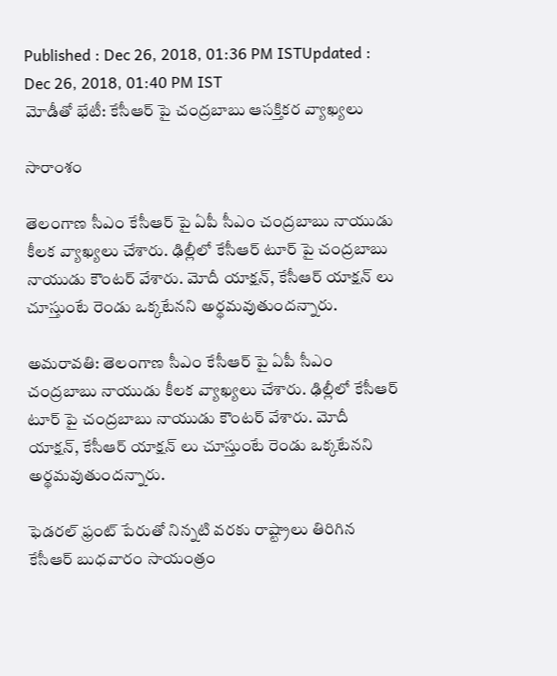Published : Dec 26, 2018, 01:36 PM ISTUpdated : Dec 26, 2018, 01:40 PM IST
మోడీతో భేటీ: కేసీఆర్ పై చంద్రబాబు ఆసక్తికర వ్యాఖ్యలు

సారాంశం

తెలంగాణ సీఎం కేసీఆర్ పై ఏపీ సీఎం చంద్రబాబు నాయుడు కీలక వ్యాఖ్యలు చేశారు. ఢిల్లీలో కేసీఆర్ టూర్ పై చంద్రబాబు నాయుడు కౌంటర్ వేశారు. మోదీ యాక్షన్, కేసీఆర్ యాక్షన్ లు చూస్తుంటే రెండు ఒక్కటేనని అర్థమవుతుందన్నారు.

అమరావతి: తెలంగాణ సీఎం కేసీఆర్ పై ఏపీ సీఎం చంద్రబాబు నాయుడు కీలక వ్యాఖ్యలు చేశారు. ఢిల్లీలో కేసీఆర్ టూర్ పై చంద్రబాబు నాయుడు కౌంటర్ వేశారు. మోదీ యాక్షన్, కేసీఆర్ యాక్షన్ లు చూస్తుంటే రెండు ఒక్కటేనని అర్థమవుతుందన్నారు.

ఫెడరల్ ఫ్రంట్ పేరుతో నిన్నటి వరకు రాష్ట్రాలు తిరిగిన కేసీఆర్ బుధవారం సాయంత్రం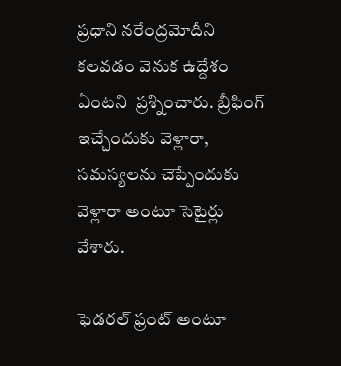ప్రధాని నరేంద్రమోదీని కలవడం వెనుక ఉద్దేశం ఏంటని  ప్రశ్నించారు. బ్రీఫింగ్ ఇచ్చేందుకు వెళ్లారా, సమస్యలను చెప్పేందుకు వెళ్లారా అంటూ సెటైర్లు వేశారు.

ఫెడరల్ ఫ్రంట్ అంటూ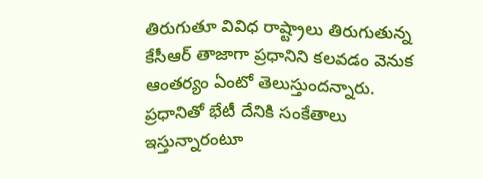తిరుగుతూ వివిధ రాష్ట్రాలు తిరుగుతున్న కేసీఆర్ తాజాగా ప్రధానిని కలవడం వెనుక ఆంతర్యం ఏంటో తెలుస్తుందన్నారు. ప్రధానితో భేటీ దేనికి సంకేతాలు ఇస్తున్నారంటూ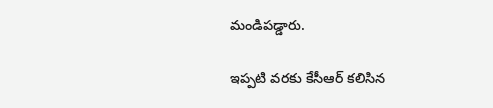మండిపడ్డారు.

ఇప్పటి వరకు కేసీఆర్ కలిసిన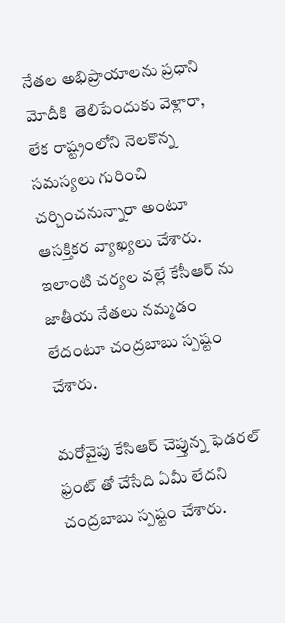నేతల అభిప్రాయాలను ప్రధాని మోదీకి  తెలిపేందుకు వెళ్లారా, లేక రాష్ట్రంలోని నెలకొన్న సమస్యలు గురించి చర్చించనున్నారా అంటూ ఆసక్తికర వ్యాఖ్యలు చేశారు. ఇలాంటి చర్యల వల్లే కేసీఆర్ ను జాతీయ నేతలు నమ్మడం లేదంటూ చంద్రబాబు స్పష్టం చేశారు.

మరోవైపు కేసిఆర్ చెప్తున్న ఫెడరల్ ఫ్రంట్ తో చేసేది ఏమీ లేదని చంద్రబాబు స్పష్టం చేశారు.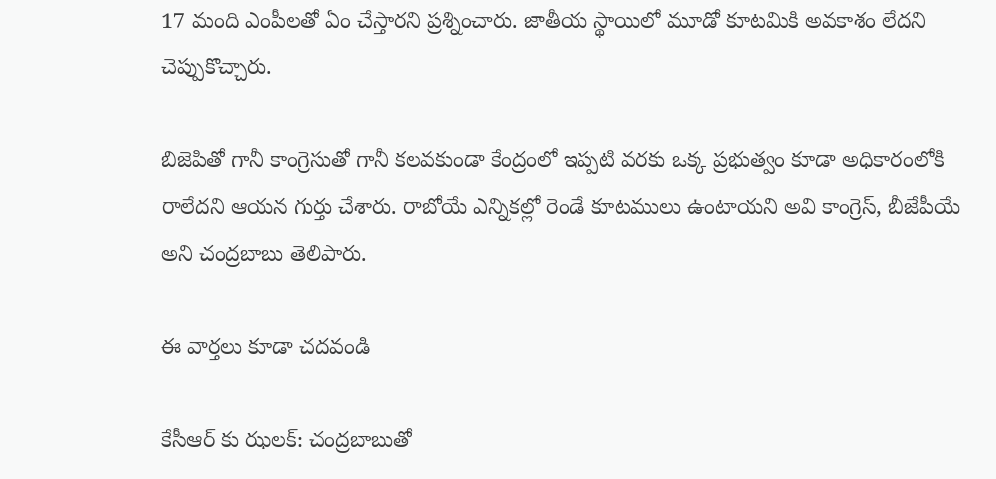17 మంది ఎంపీలతో ఏం చేస్తారని ప్రశ్నించారు. జాతీయ స్థాయిలో మూడో కూటమికి అవకాశం లేదని చెప్పుకొచ్చారు.

బిజెపితో గానీ కాంగ్రెసుతో గానీ కలవకుండా కేంద్రంలో ఇప్పటి వరకు ఒక్క ప్రభుత్వం కూడా అధికారంలోకి రాలేదని ఆయన గుర్తు చేశారు. రాబోయే ఎన్నికల్లో రెండే కూటములు ఉంటాయని అవి కాంగ్రెస్, బీజేపీయే అని చంద్రబాబు తెలిపారు.

ఈ వార్తలు కూడా చదవండి

కేసీఆర్ కు ఝలక్: చంద్రబాబుతో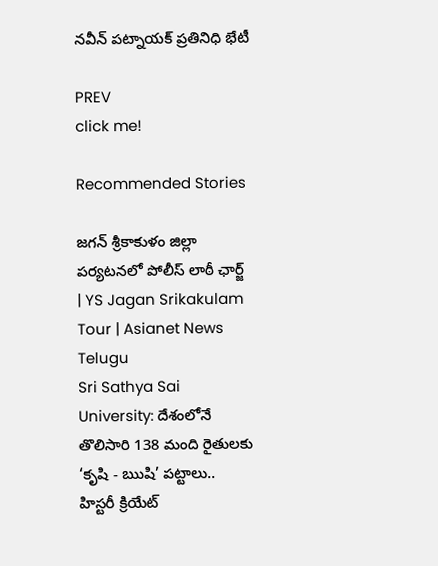నవీన్ పట్నాయక్ ప్రతినిధి భేటీ

PREV
click me!

Recommended Stories

జగన్ శ్రీకాకుళం జిల్లా పర్యటనలో పోలీస్ లాఠీ ఛార్జ్ | YS Jagan Srikakulam Tour | Asianet News Telugu
Sri Sathya Sai University: దేశంలోనే తొలిసారి 138 మంది రైతులకు ‘కృషి - ఋషి’ పట్టాలు.. హిస్టరీ క్రియేట్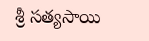శ్రీ సత్యసాయి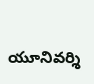యూనివర్శి